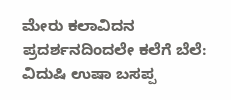ಮೇರು ಕಲಾವಿದನ ಪ್ರದರ್ಶನದಿಂದಲೇ ಕಲೆಗೆ ಬೆಲೆ: ವಿದುಷಿ ಉಷಾ ಬಸಪ್ಪ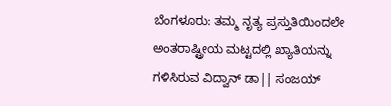ಬೆಂಗಳೂರು: ತಮ್ಮ ನೃತ್ಯ ಪ್ರಸ್ತುತಿಯಿಂದಲೇ ಅಂತರಾಷ್ಟ್ರೀಯ ಮಟ್ಟದಲ್ಲಿ ಖ್ಯಾತಿಯನ್ನು ಗಳಿಸಿರುವ ವಿದ್ವಾನ್ ಡಾ|| ಸಂಜಯ್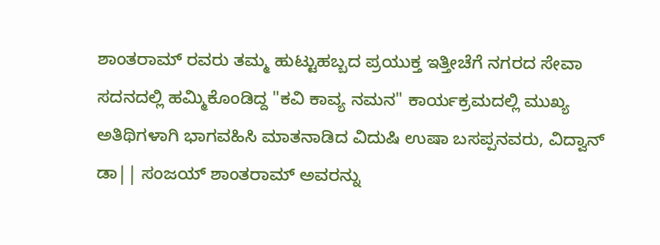ಶಾಂತರಾಮ್ ರವರು ತಮ್ಮ ಹುಟ್ಟುಹಬ್ಬದ ಪ್ರಯುಕ್ತ ಇತ್ತೀಚೆಗೆ ನಗರದ ಸೇವಾ ಸದನದಲ್ಲಿ ಹಮ್ಮಿಕೊಂಡಿದ್ದ "ಕವಿ ಕಾವ್ಯ ನಮನ" ಕಾರ್ಯಕ್ರಮದಲ್ಲಿ ಮುಖ್ಯ ಅತಿಥಿಗಳಾಗಿ ಭಾಗವಹಿಸಿ ಮಾತನಾಡಿದ ವಿದುಷಿ ಉಷಾ ಬಸಪ್ಪನವರು, ವಿದ್ವಾನ್ ಡಾ|| ಸಂಜಯ್ ಶಾಂತರಾಮ್ ಅವರನ್ನು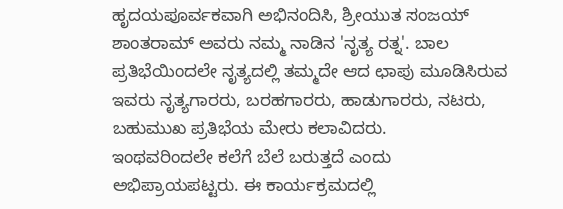ಹೃದಯಪೂರ್ವಕವಾಗಿ ಅಭಿನಂದಿಸಿ, ಶ್ರೀಯುತ ಸಂಜಯ್ ಶಾಂತರಾಮ್ ಅವರು ನಮ್ಮ ನಾಡಿನ 'ನೃತ್ಯ ರತ್ನ'. ಬಾಲ ಪ್ರತಿಭೆಯಿಂದಲೇ ನೃತ್ಯದಲ್ಲಿ ತಮ್ಮದೇ ಆದ ಛಾಪು ಮೂಡಿಸಿರುವ ಇವರು ನೃತ್ಯಗಾರರು, ಬರಹಗಾರರು, ಹಾಡುಗಾರರು, ನಟರು, ಬಹುಮುಖ ಪ್ರತಿಭೆಯ ಮೇರು ಕಲಾವಿದರು.
ಇಂಥವರಿಂದಲೇ ಕಲೆಗೆ ಬೆಲೆ ಬರುತ್ತದೆ ಎಂದು ಅಭಿಪ್ರಾಯಪಟ್ಟರು. ಈ ಕಾರ್ಯಕ್ರಮದಲ್ಲಿ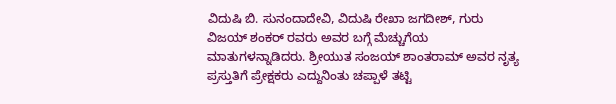ವಿದುಷಿ ಬಿ. ಸುನಂದಾದೇವಿ, ವಿದುಷಿ ರೇಖಾ ಜಗದೀಶ್, ಗುರು ವಿಜಯ್ ಶಂಕರ್ ರವರು ಅವರ ಬಗ್ಗೆ ಮೆಚ್ಚುಗೆಯ ಮಾತುಗಳನ್ನಾಡಿದರು. ಶ್ರೀಯುತ ಸಂಜಯ್ ಶಾಂತರಾಮ್ ಅವರ ನೃತ್ಯ ಪ್ರಸ್ತುತಿಗೆ ಪ್ರೇಕ್ಷಕರು ಎದ್ದುನಿಂತು ಚಪ್ಪಾಳೆ ತಟ್ಟಿ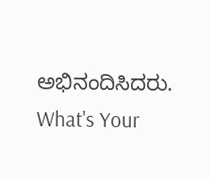ಅಭಿನಂದಿಸಿದರು.
What's Your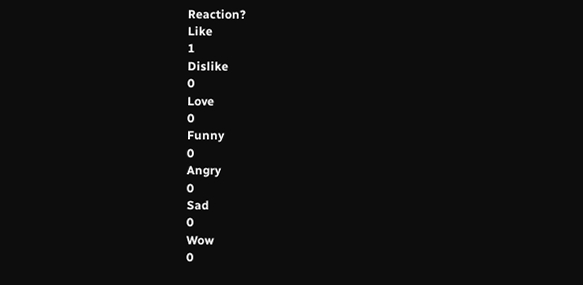Reaction?
Like
1
Dislike
0
Love
0
Funny
0
Angry
0
Sad
0
Wow
0